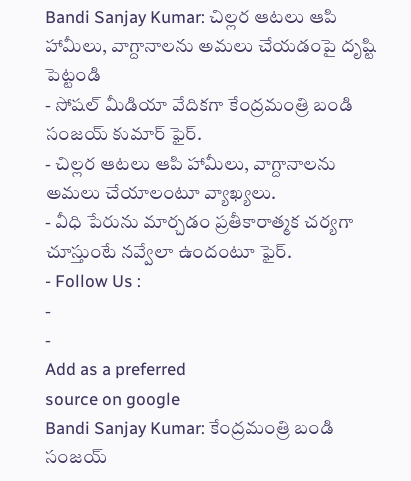Bandi Sanjay Kumar: చిల్లర ఆటలు ఆపి హామీలు, వాగ్దానాలను అమలు చేయడంపై దృష్టి పెట్టండి
- సోషల్ మీడియా వేదికగా కేంద్రమంత్రి బండి సంజయ్ కుమార్ ఫైర్.
- చిల్లర ఆటలు ఆపి హామీలు, వాగ్దానాలను అమలు చేయాలంటూ వ్యాఖ్యలు.
- వీధి పేరును మార్చడం ప్రతీకారాత్మక చర్యగా చూస్తుంటే నవ్వేలా ఉందంటూ ఫైర్.
- Follow Us :
-
-
Add as a preferred
source on google
Bandi Sanjay Kumar: కేంద్రమంత్రి బండి సంజయ్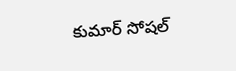కుమార్ సోషల్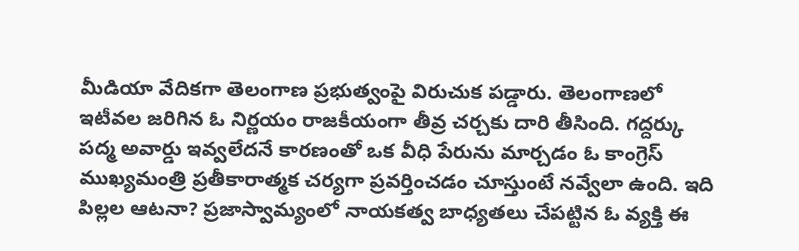మీడియా వేదికగా తెలంగాణ ప్రభుత్వంపై విరుచుక పడ్డారు. తెలంగాణలో ఇటీవల జరిగిన ఓ నిర్ణయం రాజకీయంగా తీవ్ర చర్చకు దారి తీసింది. గద్దర్కు పద్మ అవార్డు ఇవ్వలేదనే కారణంతో ఒక వీధి పేరును మార్చడం ఓ కాంగ్రెస్ ముఖ్యమంత్రి ప్రతీకారాత్మక చర్యగా ప్రవర్తించడం చూస్తుంటే నవ్వేలా ఉంది. ఇది పిల్లల ఆటనా? ప్రజాస్వామ్యంలో నాయకత్వ బాధ్యతలు చేపట్టిన ఓ వ్యక్తి ఈ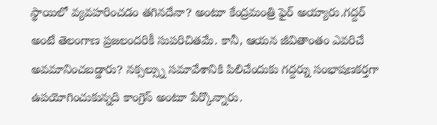స్థాయిలో వ్యవహరించడం తగినదేనా? అంటూ కేంద్రమంత్రి ఫైర్ అయ్యారు.గద్దర్ అంటే తెలంగాణ ప్రజలందరికీ సుపరిచితమే. కానీ, ఆయన జీవితాంతం ఎవరిచే అవమానించబడ్డారు? నక్సల్స్ను సమావేశానికి పిలిచేందుకు గద్దర్ను సంభాషణకర్తగా ఉపయోగించుకున్నది కాంగ్రెస్ అంటూ పేర్కొన్నారు.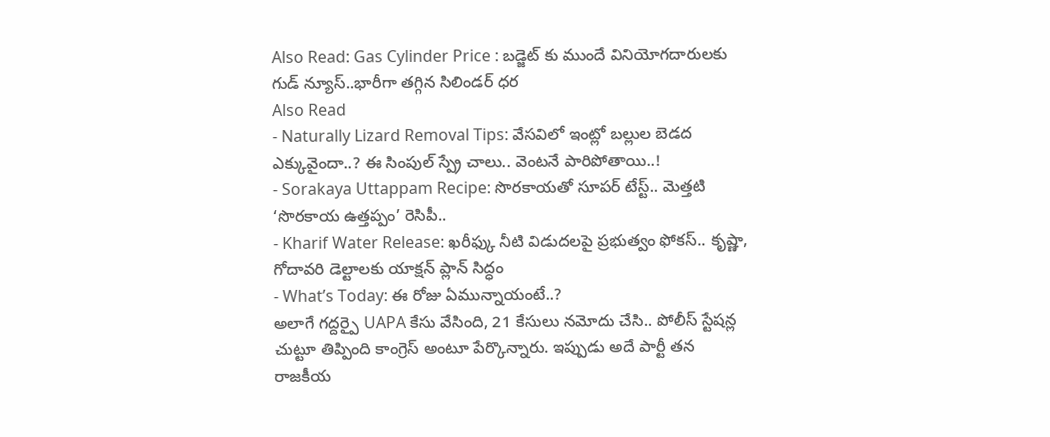Also Read: Gas Cylinder Price : బడ్జెట్ కు ముందే వినియోగదారులకు గుడ్ న్యూస్..భారీగా తగ్గిన సిలిండర్ ధర
Also Read
- Naturally Lizard Removal Tips: వేసవిలో ఇంట్లో బల్లుల బెడద ఎక్కువైందా..? ఈ సింపుల్ స్ప్రే చాలు.. వెంటనే పారిపోతాయి..!
- Sorakaya Uttappam Recipe: సొరకాయతో సూపర్ టేస్ట్.. మెత్తటి ‘సొరకాయ ఉత్తప్పం’ రెసిపీ..
- Kharif Water Release: ఖరీఫ్కు నీటి విడుదలపై ప్రభుత్వం ఫోకస్.. కృష్ణా, గోదావరి డెల్టాలకు యాక్షన్ ప్లాన్ సిద్ధం
- What’s Today: ఈ రోజు ఏమున్నాయంటే..?
అలాగే గద్దర్పై UAPA కేసు వేసింది, 21 కేసులు నమోదు చేసి.. పోలీస్ స్టేషన్ల చుట్టూ తిప్పింది కాంగ్రెస్ అంటూ పేర్కొన్నారు. ఇప్పుడు అదే పార్టీ తన రాజకీయ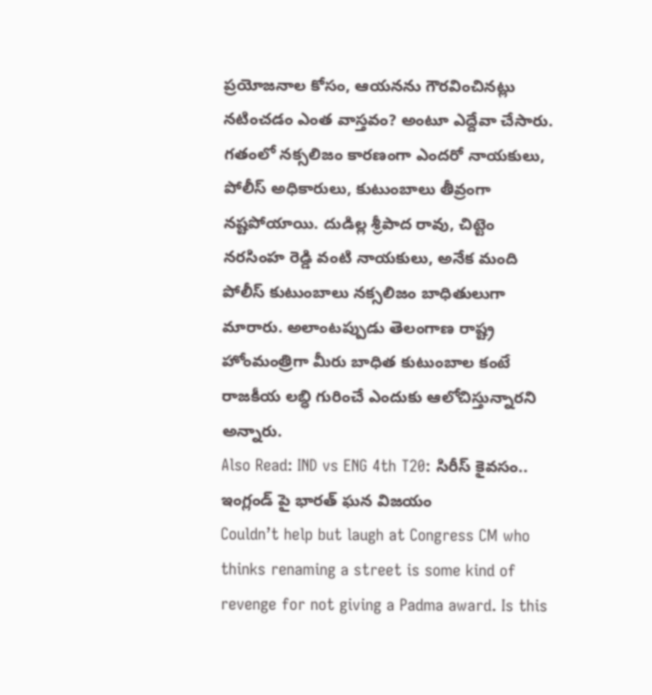ప్రయోజనాల కోసం, ఆయనను గౌరవించినట్లు నటించడం ఎంత వాస్తవం? అంటూ ఎద్దేవా చేసారు. గతంలో నక్సలిజం కారణంగా ఎందరో నాయకులు, పోలీస్ అధికారులు, కుటుంబాలు తీవ్రంగా నష్టపోయాయి. దుడిల్ల శ్రీపాద రావు, చిట్టెం నరసింహ రెడ్డి వంటి నాయకులు, అనేక మంది పోలీస్ కుటుంబాలు నక్సలిజం బాధితులుగా మారారు. అలాంటప్పుడు తెలంగాణ రాష్ట్ర హోంమంత్రిగా మీరు బాధిత కుటుంబాల కంటే రాజకీయ లబ్ధి గురించే ఎందుకు ఆలోచిస్తున్నారని అన్నారు.
Also Read: IND vs ENG 4th T20: సిరీస్ కైవసం.. ఇంగ్లండ్ పై భారత్ ఘన విజయం
Couldn’t help but laugh at Congress CM who thinks renaming a street is some kind of revenge for not giving a Padma award. Is this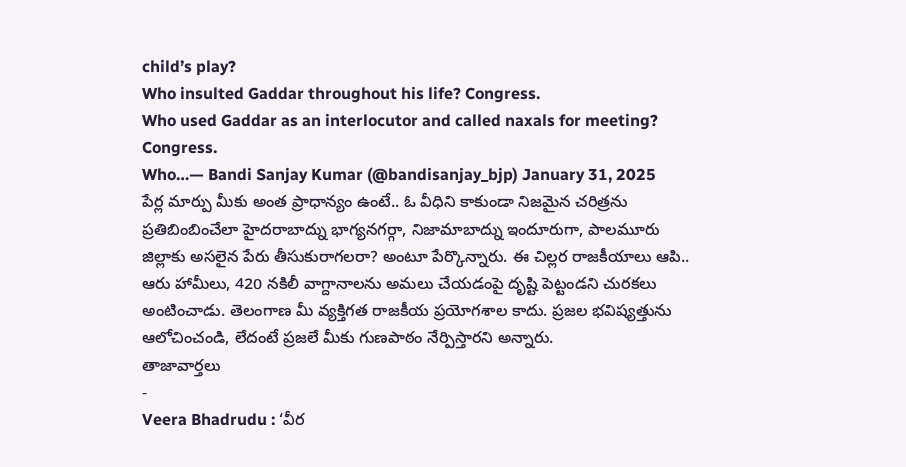child’s play?
Who insulted Gaddar throughout his life? Congress.
Who used Gaddar as an interlocutor and called naxals for meeting? Congress.
Who…— Bandi Sanjay Kumar (@bandisanjay_bjp) January 31, 2025
పేర్ల మార్పు మీకు అంత ప్రాధాన్యం ఉంటే.. ఓ వీధిని కాకుండా నిజమైన చరిత్రను ప్రతిబింబించేలా హైదరాబాద్ను భాగ్యనగర్గా, నిజామాబాద్ను ఇందూరుగా, పాలమూరు జిల్లాకు అసలైన పేరు తీసుకురాగలరా? అంటూ పేర్కొన్నారు. ఈ చిల్లర రాజకీయాలు ఆపి.. ఆరు హామీలు, 420 నకిలీ వాగ్దానాలను అమలు చేయడంపై దృష్టి పెట్టండని చురకలు అంటించాడు. తెలంగాణ మీ వ్యక్తిగత రాజకీయ ప్రయోగశాల కాదు. ప్రజల భవిష్యత్తును ఆలోచించండి, లేదంటే ప్రజలే మీకు గుణపాఠం నేర్పిస్తారని అన్నారు.
తాజావార్తలు
-
Veera Bhadrudu : ‘వీర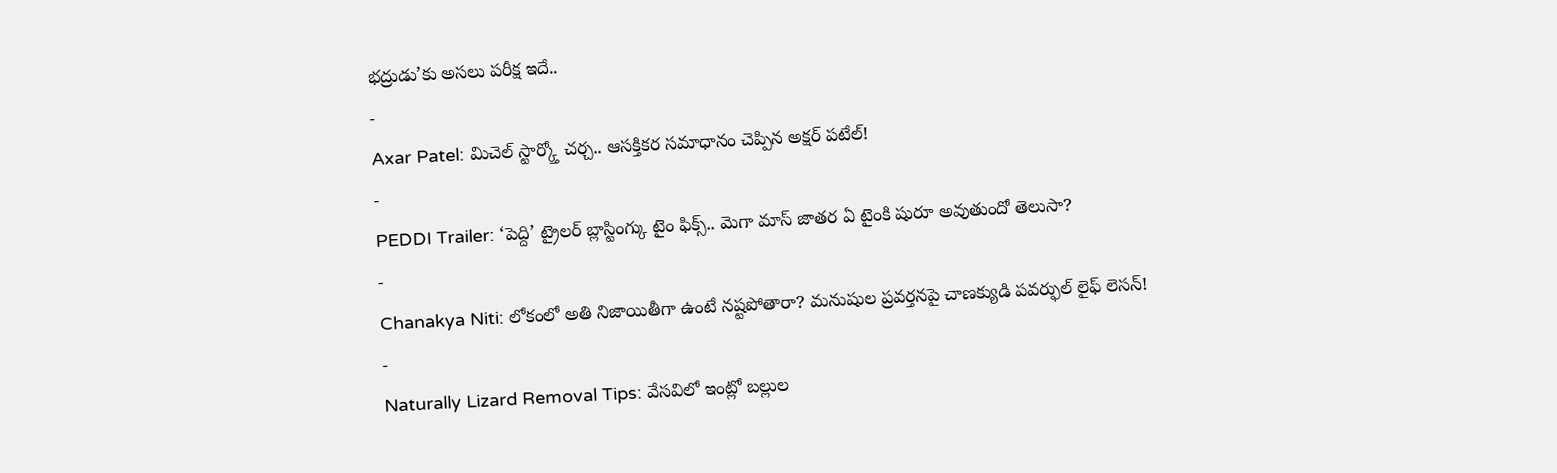భద్రుడు’కు అసలు పరీక్ష ఇదే..
-
Axar Patel: మిచెల్ స్టార్క్తో చర్చ.. ఆసక్తికర సమాధానం చెప్పిన అక్షర్ పటేల్!
-
PEDDI Trailer: ‘పెద్ది’ ట్రైలర్ బ్లాస్టింగ్కు టైం ఫిక్స్.. మెగా మాస్ జాతర ఏ టైంకి షురూ అవుతుందో తెలుసా?
-
Chanakya Niti: లోకంలో అతి నిజాయితీగా ఉంటే నష్టపోతారా? మనుషుల ప్రవర్తనపై చాణక్యుడి పవర్ఫుల్ లైఫ్ లెసన్!
-
Naturally Lizard Removal Tips: వేసవిలో ఇంట్లో బల్లుల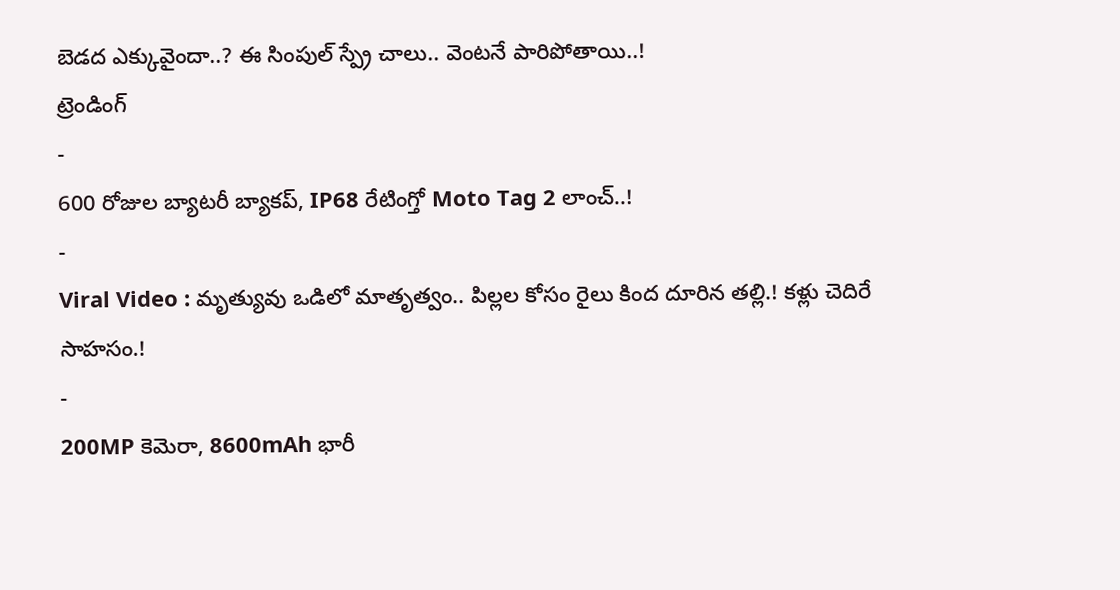బెడద ఎక్కువైందా..? ఈ సింపుల్ స్ప్రే చాలు.. వెంటనే పారిపోతాయి..!
ట్రెండింగ్
-
600 రోజుల బ్యాటరీ బ్యాకప్, IP68 రేటింగ్తో Moto Tag 2 లాంచ్..!
-
Viral Video : మృత్యువు ఒడిలో మాతృత్వం.. పిల్లల కోసం రైలు కింద దూరిన తల్లి.! కళ్లు చెదిరే సాహసం.!
-
200MP కెమెరా, 8600mAh భారీ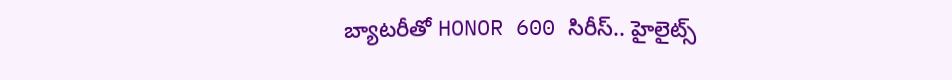బ్యాటరీతో HONOR 600 సిరీస్.. హైలైట్స్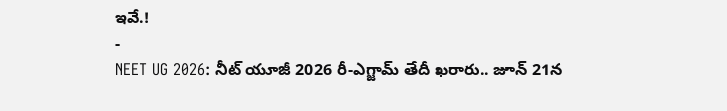ఇవే.!
-
NEET UG 2026: నీట్ యూజీ 2026 రీ-ఎగ్జామ్ తేదీ ఖరారు.. జూన్ 21న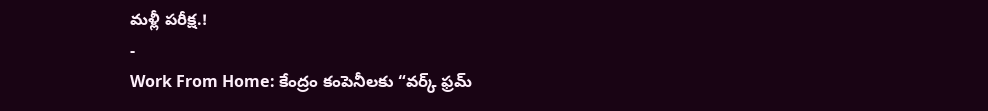మళ్లీ పరీక్ష.!
-
Work From Home: కేంద్రం కంపెనీలకు “వర్క్ ఫ్రమ్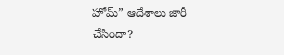హోమ్” ఆదేశాలు జారీ చేసిందా?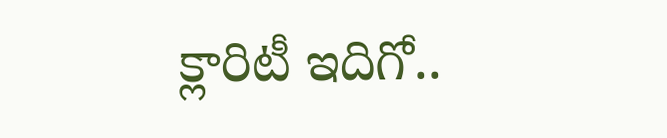క్లారిటీ ఇదిగో..